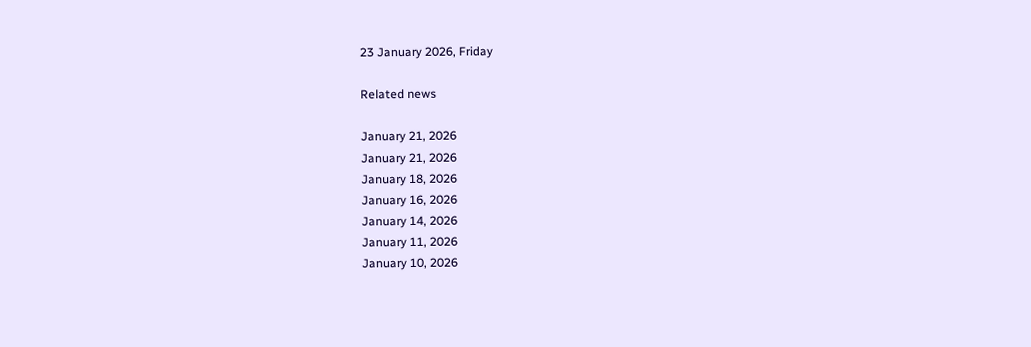23 January 2026, Friday

Related news

January 21, 2026
January 21, 2026
January 18, 2026
January 16, 2026
January 14, 2026
January 11, 2026
January 10, 2026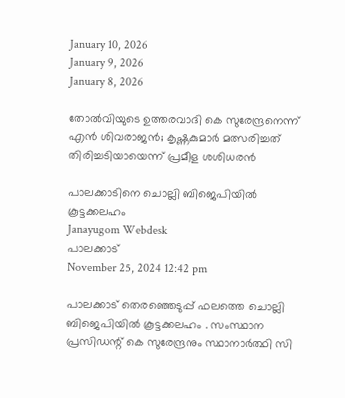January 10, 2026
January 9, 2026
January 8, 2026

തോല്‍വിയുടെ ഉത്തരവാദി കെ സുരേന്ദ്രനെന്ന് എന്‍ ശിവരാജൻ; കൃഷ്ണകുമാർ മത്സരിച്ചത് തിരിച്ചടിയായെന്ന് പ്രമീള ശശിധരൻ

പാലക്കാടിനെ ചൊല്ലി ബിജെപിയിൽ കൂട്ടക്കലഹം
Janayugom Webdesk
പാലക്കാട്
November 25, 2024 12:42 pm

പാലക്കാട് തെരഞ്ഞെടുപ്പ് ഫലത്തെ ചൊല്ലി ബിജെപിയിൽ കൂട്ടക്കലഹം . സംസ്ഥാന പ്രസിഡന്റ് കെ സുരേന്ദ്രനും സ്ഥാനാർത്ഥി സി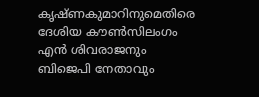കൃഷ്ണകുമാറിനുമെതിരെ ദേശിയ കൗൺസിലംഗം എൻ ശിവരാജനും ബിജെപി നേതാവും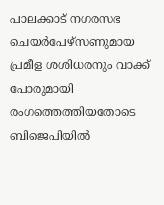പാലക്കാട് നഗരസഭ ചെയർപേഴ്സണുമായ പ്രമീള ശശിധരനും വാക്ക് പോരുമായി രംഗത്തെത്തിയതോടെ ബിജെപിയിൽ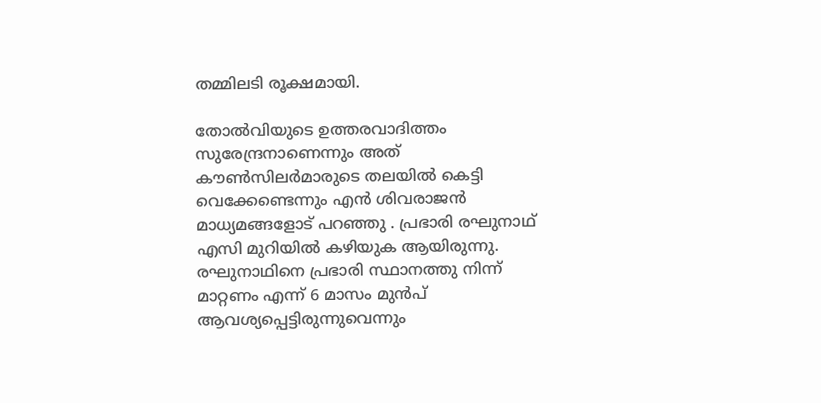തമ്മിലടി രൂക്ഷമായി.

തോൽവിയുടെ ഉത്തരവാദിത്തം സുരേന്ദ്രനാണെന്നും അത് കൗൺസിലർമാരുടെ തലയിൽ കെട്ടി വെക്കേണ്ടെന്നും എൻ ശിവരാജൻ മാധ്യമങ്ങളോട് പറഞ്ഞു . പ്രഭാരി രഘുനാഥ് എസി മുറിയിൽ കഴിയുക ആയിരുന്നു. രഘുനാഥിനെ പ്രഭാരി സ്ഥാനത്തു നിന്ന് മാറ്റണം എന്ന് 6 മാസം മുൻപ് ആവശ്യപ്പെട്ടിരുന്നുവെന്നും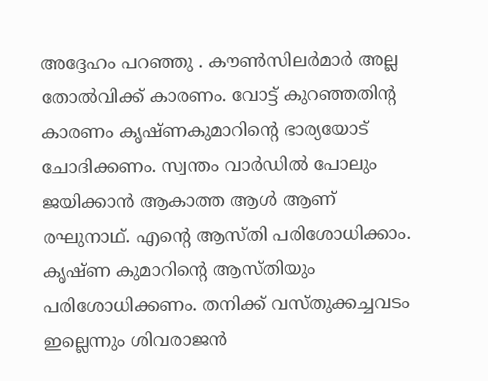അദ്ദേഹം പറഞ്ഞു . കൗൺസിലർമാർ അല്ല തോൽവിക്ക് കാരണം. വോട്ട് കുറഞ്ഞതിന്റ കാരണം കൃഷ്ണകുമാറിന്റെ ഭാര്യയോട് ചോദിക്കണം. സ്വന്തം വാർഡിൽ പോലും ജയിക്കാൻ ആകാത്ത ആൾ ആണ് രഘുനാഥ്. എന്റെ ആസ്തി പരിശോധിക്കാം. കൃഷ്ണ കുമാറിന്റെ ആസ്തിയും പരിശോധിക്കണം. തനിക്ക് വസ്തുക്കച്ചവടം ഇല്ലെന്നും ശിവരാജൻ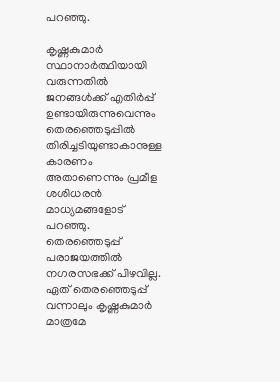പറഞ്ഞു.

കൃഷ്ണകുമാർ സ്ഥാനാർത്ഥിയായി വരുന്നതിൽ ജനങ്ങൾക്ക് എതിർപ്പ് ഉണ്ടായിരുന്നുവെന്നും തെരഞ്ഞെടുപ്പിൽ തിരിച്ചടിയുണ്ടാകാനുള്ള കാരണം അതാണെന്നും പ്രമീള ശശിധരൻ മാധ്യമങ്ങളോട് പറഞ്ഞു. തെരഞ്ഞെടുപ്പ് പരാജയത്തിൽ നഗരസഭക്ക് പിഴവില്ല. ഏത് തെരഞ്ഞെടുപ്പ് വന്നാലും കൃഷ്ണകുമാർ മാത്രമേ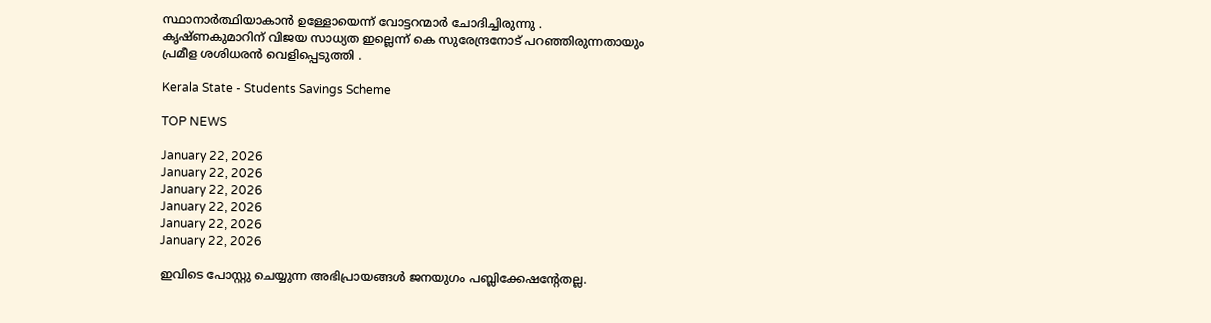സ്ഥാനാർത്ഥിയാകാൻ ഉള്ളോയെന്ന് വോട്ടറന്മാർ ചോദിച്ചിരുന്നു . കൃഷ്ണകുമാറിന് വിജയ സാധ്യത ഇല്ലെന്ന് കെ സുരേന്ദ്രനോട് പറഞ്ഞിരുന്നതായും പ്രമീള ശശിധരൻ വെളിപ്പെടുത്തി .

Kerala State - Students Savings Scheme

TOP NEWS

January 22, 2026
January 22, 2026
January 22, 2026
January 22, 2026
January 22, 2026
January 22, 2026

ഇവിടെ പോസ്റ്റു ചെയ്യുന്ന അഭിപ്രായങ്ങള്‍ ജനയുഗം പബ്ലിക്കേഷന്റേതല്ല.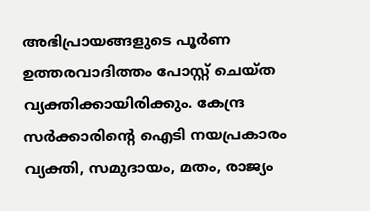അഭിപ്രായങ്ങളുടെ പൂര്‍ണ ഉത്തരവാദിത്തം പോസ്റ്റ് ചെയ്ത വ്യക്തിക്കായിരിക്കും. കേന്ദ്ര സര്‍ക്കാരിന്റെ ഐടി നയപ്രകാരം വ്യക്തി, സമുദായം, മതം, രാജ്യം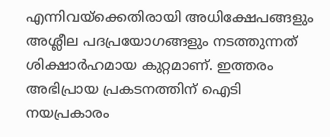എന്നിവയ്‌ക്കെതിരായി അധിക്ഷേപങ്ങളും അശ്ലീല പദപ്രയോഗങ്ങളും നടത്തുന്നത് ശിക്ഷാര്‍ഹമായ കുറ്റമാണ്. ഇത്തരം അഭിപ്രായ പ്രകടനത്തിന് ഐടി നയപ്രകാരം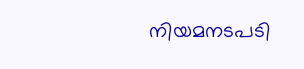നിയമനടപടി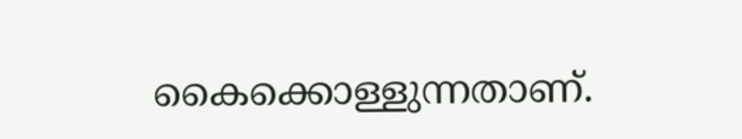കൈക്കൊള്ളുന്നതാണ്.